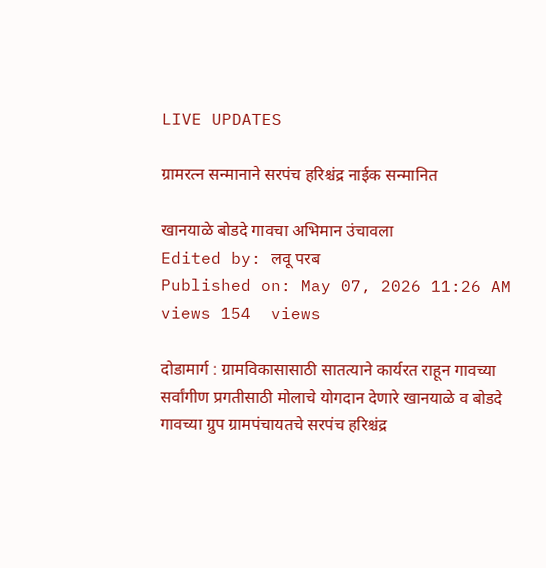LIVE UPDATES

ग्रामरत्न सन्मानाने सरपंच हरिश्चंद्र नाईक सन्मानित

खानयाळे बोडदे गावचा अभिमान उंचावला
Edited by: लवू परब
Published on: May 07, 2026 11:26 AM
views 154  views

दोडामार्ग : ग्रामविकासासाठी सातत्याने कार्यरत राहून गावच्या सर्वांगीण प्रगतीसाठी मोलाचे योगदान देणारे खानयाळे व बोडदे गावच्या ग्रुप ग्रामपंचायतचे सरपंच हरिश्चंद्र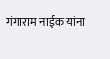गंगाराम नाईक यांना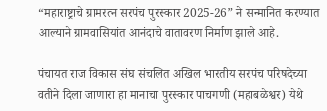“महाराष्ट्राचे ग्रामरत्न सरपंच पुरस्कार 2025-26” ने सन्मानित करण्यात आल्याने ग्रामवासियांत आनंदाचे वातावरण निर्माण झाले आहे.

पंचायत राज विकास संघ संचलित अखिल भारतीय सरपंच परिषदेच्या वतीने दिला जाणारा हा मानाचा पुरस्कार पाचगणी (महाबळेश्वर) येथे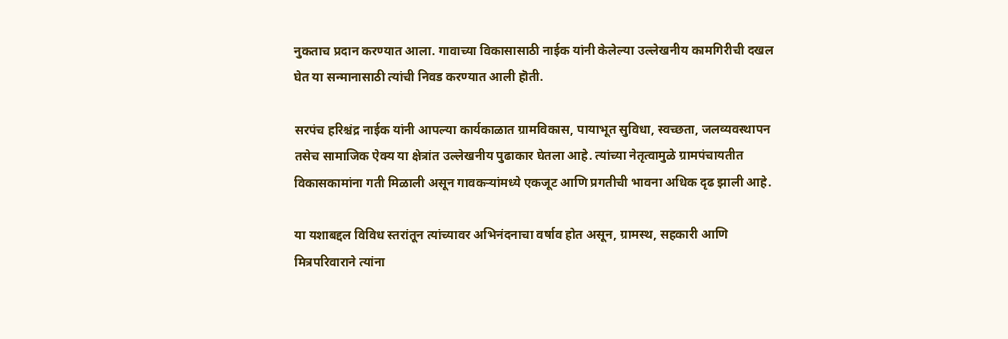नुकताच प्रदान करण्यात आला. गावाच्या विकासासाठी नाईक यांनी केलेल्या उल्लेखनीय कामगिरीची दखल घेत या सन्मानासाठी त्यांची निवड करण्यात आली हॊती.

सरपंच हरिश्चंद्र नाईक यांनी आपल्या कार्यकाळात ग्रामविकास, पायाभूत सुविधा, स्वच्छता, जलव्यवस्थापन तसेच सामाजिक ऐक्य या क्षेत्रांत उल्लेखनीय पुढाकार घेतला आहे. त्यांच्या नेतृत्वामुळे ग्रामपंचायतीत विकासकामांना गती मिळाली असून गावकऱ्यांमध्ये एकजूट आणि प्रगतीची भावना अधिक दृढ झाली आहे.

या यशाबद्दल विविध स्तरांतून त्यांच्यावर अभिनंदनाचा वर्षाव होत असून, ग्रामस्थ, सहकारी आणि मित्रपरिवाराने त्यांना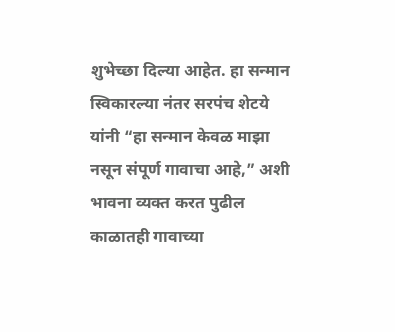शुभेच्छा दिल्या आहेत. हा सन्मान स्विकारल्या नंतर सरपंच शेटये यांनी “हा सन्मान केवळ माझा नसून संपूर्ण गावाचा आहे,” अशी भावना व्यक्त करत पुढील काळातही गावाच्या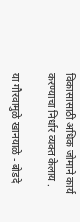विकासासाठी अधिक जोमाने कार्य करण्याचा निर्धार व्यक्त केलाय .

या गौरवामुळे खानयाळे - बोडदे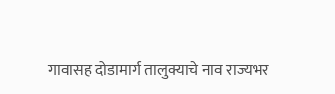गावासह दोडामार्ग तालुक्याचे नाव राज्यभर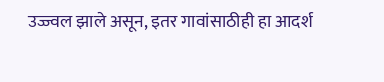उज्ज्वल झाले असून, इतर गावांसाठीही हा आदर्श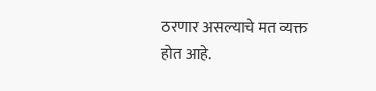ठरणार असल्याचे मत व्यक्त होत आहे.